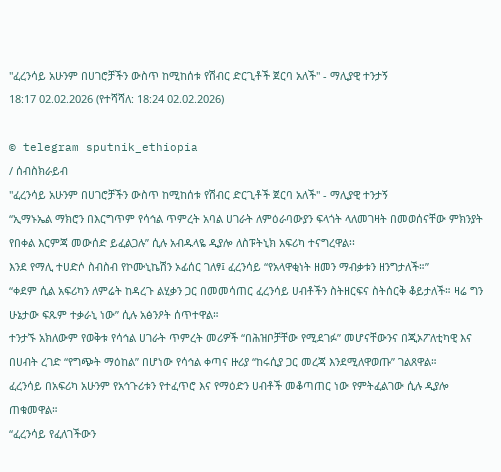"ፈረንሳይ አሁንም በሀገሮቻችን ውስጥ ከሚከሰቱ የሽብር ድርጊቶች ጀርባ አለች" - ማሊያዊ ተንታኝ
18:17 02.02.2026 (የተሻሻለ: 18:24 02.02.2026)

© telegram sputnik_ethiopia
/ ሰብስክራይብ
"ፈረንሳይ አሁንም በሀገሮቻችን ውስጥ ከሚከሰቱ የሽብር ድርጊቶች ጀርባ አለች" - ማሊያዊ ተንታኝ
“ኢማኑኤል ማክሮን በእርግጥም የሳኅል ጥምረት አባል ሀገራት ለምዕራባውያን ፍላጎት ላለመገዛት በመወሰናቸው ምክንያት የበቀል እርምጃ መውሰድ ይፈልጋሉ” ሲሉ አብዱላዬ ዲያሎ ለስፑትኒክ አፍሪካ ተናግረዋል፡፡
እንደ የማሊ ተሀድሶ ስብስብ የኮሙኒኬሽን ኦፊሰር ገለፃ፤ ፈረንሳይ “የአላዋቂነት ዘመን ማብቃቱን ዘንግታለች።”
“ቀደም ሲል አፍሪካን ለምሬት ከዳረጉ ልሂቃን ጋር በመመሳጠር ፈረንሳይ ሀብቶችን ስትዘርፍና ስትሰርቅ ቆይታለች። ዛሬ ግን ሁኔታው ፍጹም ተቃራኒ ነው” ሲሉ አፅንዖት ሰጥተዋል።
ተንታኙ አክለውም የወቅቱ የሳኅል ሀገራት ጥምረት መሪዎች “በሕዝቦቻቸው የሚደገፉ” መሆናቸውንና በጂኦፖለቲካዊ እና በሀብት ረገድ “የግጭት ማዕከል” በሆነው የሳኅል ቀጣና ዙሪያ “ከሩሲያ ጋር መረጃ እንደሚለዋወጡ” ገልጸዋል።
ፈረንሳይ በአፍሪካ አሁንም የአኅጉሪቱን የተፈጥሮ እና የማዕድን ሀብቶች መቆጣጠር ነው የምትፈልገው ሲሉ ዲያሎ ጠቁመዋል።
“ፈረንሳይ የፈለገችውን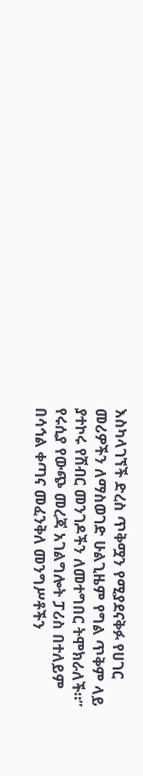እስካላገኘች ድረስ ጥቅሟን የሚያደናቅፉ የሀገር መሪዎችን ለማስወገድ ሁልጊዜም የግል ጥቅም ላይ ያተኮሩ የሽብር መንገዶችን ለመተግበር ትሞክራለች።”
የሩሲያ የውጭ መረጃ አገልግሎት ፓሪስ በተለይም በሳኅል ቀጣና መፈንቅለ መንግሥቶችን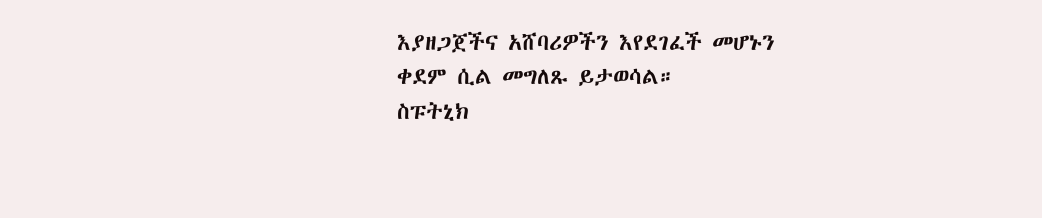እያዘጋጀችና አሸባሪዎችን እየደገፈች መሆኑን ቀደም ሲል መግለጹ ይታወሳል።
ስፑትኒክ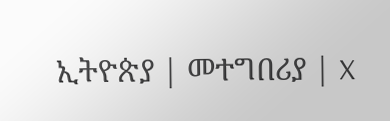ኢትዮጵያ | መተግበሪያ | X